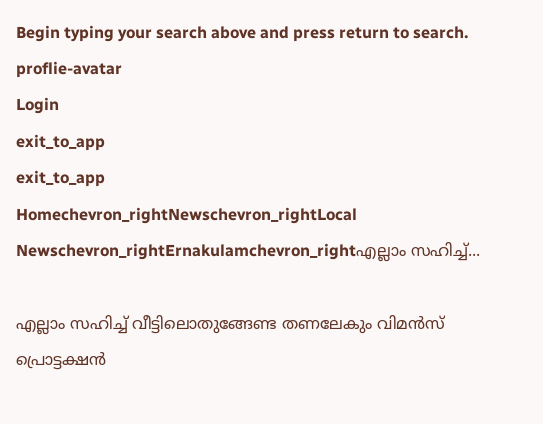Begin typing your search above and press return to search.
proflie-avatar
Login
exit_to_app
exit_to_app
Homechevron_rightNewschevron_rightLocal Newschevron_rightErnakulamchevron_rightഎല്ലാം സഹിച്ച്...

എല്ലാം സഹിച്ച് വീട്ടിലൊതുങ്ങേണ്ട തണലേകും വിമൻസ് പ്രൊട്ടക്ഷൻ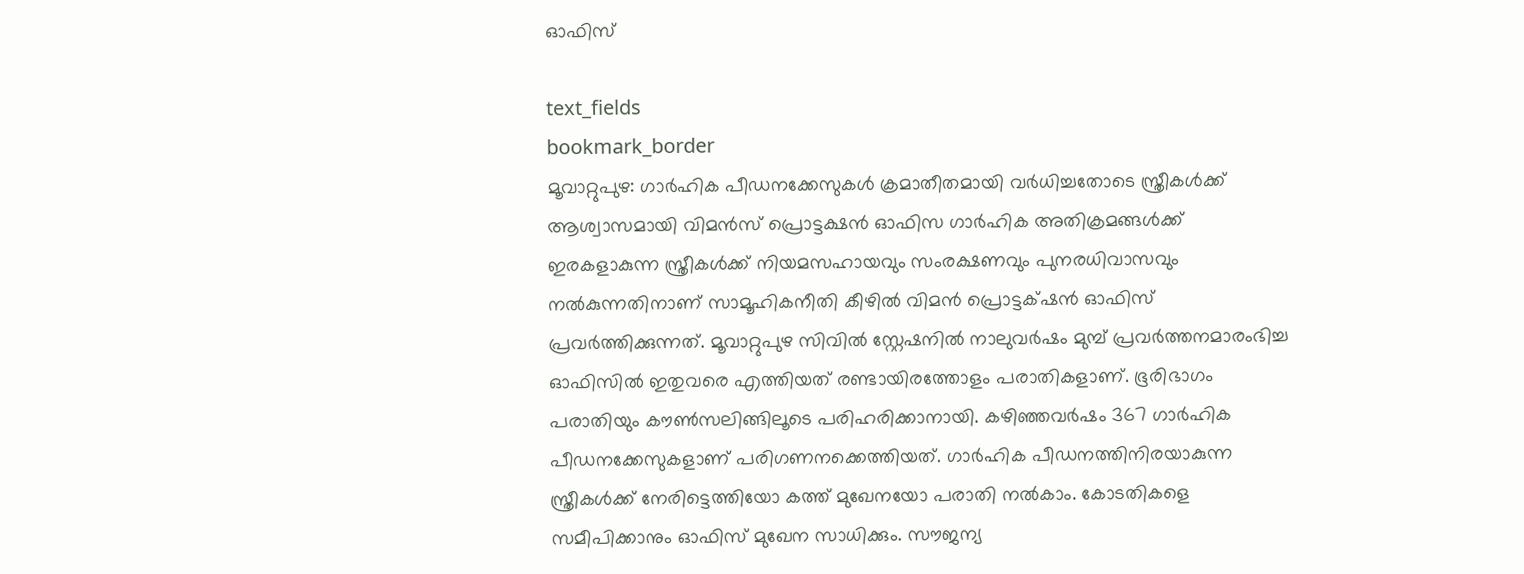ഓഫിസ്

text_fields
bookmark_border
മൂവാറ്റുപുഴ: ഗാർഹിക പീഡനക്കേസുകൾ ക്രമാതീതമായി വർധിച്ചതോടെ സ്ത്രീകൾക്ക് ആശ്വാസമായി വിമൻസ്‌ പ്രൊട്ടക്ഷൻ ഓഫിസ ഗാർ‌ഹിക അതിക്രമങ്ങൾക്ക് ഇരകളാകുന്ന സ്ത്രീകൾക്ക് നിയമസഹായവും സംരക്ഷണവും പുനരധിവാസവും നൽകുന്നതിനാണ് സാമൂഹികനീതി കീഴിൽ വിമൻ പ്രൊട്ടക്‌ഷൻ ഓഫിസ് പ്രവർത്തിക്കുന്നത്. മൂവാറ്റുപുഴ സിവിൽ സ്റ്റേഷനിൽ നാലുവർഷം മുമ്പ് പ്രവർത്തനമാരംഭിച്ച ഓഫിസിൽ ഇതുവരെ എത്തിയത് രണ്ടായിരത്തോളം പരാതികളാണ്. ഭൂരിഭാഗം പരാതിയും കൗൺസലിങ്ങിലൂടെ പരിഹരിക്കാനായി. കഴിഞ്ഞവർഷം 367 ഗാർഹിക പീഡനക്കേസുകളാണ് പരിഗണനക്കെത്തിയത്. ഗാർഹിക പീഡനത്തിനിരയാകുന്ന സ്ത്രീകൾക്ക് നേരിട്ടെത്തിയോ കത്ത് മുഖേനയോ പരാതി നൽകാം. കോടതികളെ സമീപിക്കാനും ഓഫിസ് മുഖേന സാധിക്കും. സൗജന്യ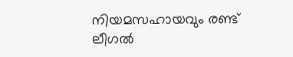നിയമസഹായവും രണ്ട് ലീഗൽ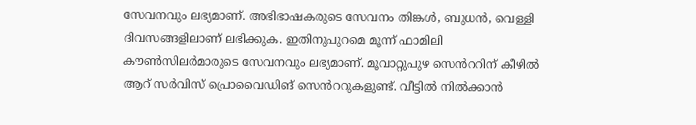സേവനവും ലഭ്യമാണ്. അഭിഭാഷകരുടെ സേവനം തിങ്കൾ, ബുധൻ, വെള്ളി ദിവസങ്ങളിലാണ് ലഭിക്കുക. ഇതിനുപുറമെ മൂന്ന് ഫാമിലി കൗൺസിലർമാരുടെ സേവനവും ലഭ്യമാണ്. മൂവാറ്റുപുഴ സെൻററിന് കീഴിൽ ആറ് സർവിസ് പ്രൊവൈഡിങ് സെൻററുകളുണ്ട്. വീട്ടിൽ നിൽക്കാൻ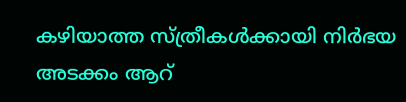കഴിയാത്ത സ്ത്രീകൾക്കായി നിർഭയ അടക്കം ആറ്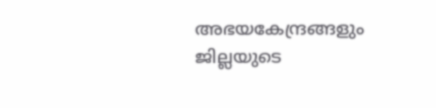അഭയകേന്ദ്രങ്ങളും ജില്ലയുടെ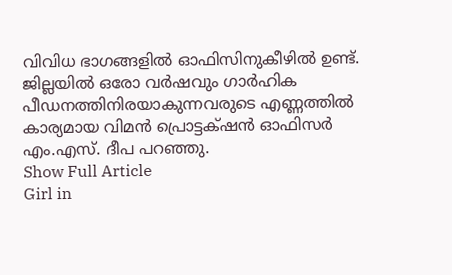വിവിധ ഭാഗങ്ങളിൽ ഓഫിസിനുകീഴിൽ ഉണ്ട്. ജില്ലയിൽ ഒരോ വർഷവും ഗാർഹിക പീഡനത്തിനിരയാകുന്നവരുടെ എണ്ണത്തിൽ കാര്യമായ വിമൻ പ്രൊട്ടക്‌ഷൻ ഓഫിസർ എം.എസ്. ദീപ പറഞ്ഞു.
Show Full Article
Girl in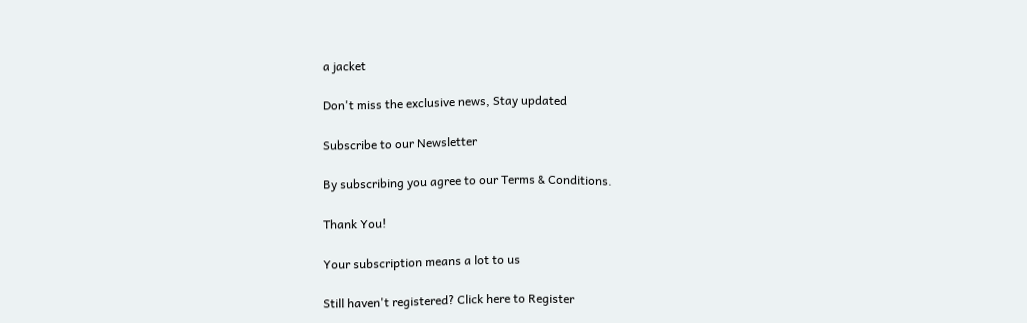a jacket

Don't miss the exclusive news, Stay updated

Subscribe to our Newsletter

By subscribing you agree to our Terms & Conditions.

Thank You!

Your subscription means a lot to us

Still haven't registered? Click here to Register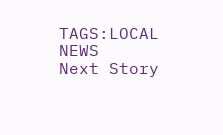TAGS:LOCAL NEWS
Next Story